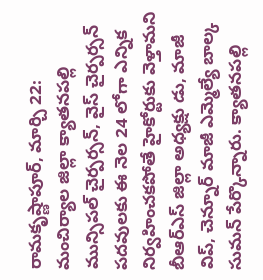రామకృష్ణాపూర్, మార్చి 22: మంచిర్యాల జిల్లా క్యాతనపల్లి మున్సిపల్ చైర్పర్సన్, వైస్ చైర్పర్సన్ పదవులకు ఈ నెల 24 లోగా ఎన్నిక నిర్వహించకపోతే హైకోర్టుకు వెళ్తామని బీఆర్ఎస్ జిల్లా అధ్యక్షు డు, మాజీ విప్, చెన్నూర్ మాజీ ఎమ్మెల్యే బాల్క సుమన్ పేర్కొన్నారు. క్యాతనపల్లి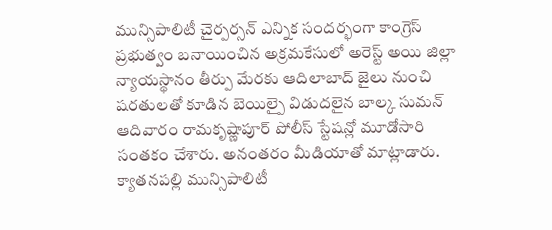మున్సిపాలిటీ చైర్పర్సన్ ఎన్నిక సందర్భంగా కాంగ్రెస్ ప్రభుత్వం బనాయించిన అక్రమకేసులో అరెస్ట్ అయి జిల్లా న్యాయస్థానం తీర్పు మేరకు ఆదిలాబాద్ జైలు నుంచి షరతులతో కూడిన బెయిల్పై విడుదలైన బాల్క సుమన్ ఆదివారం రామకృష్ణాపూర్ పోలీస్ స్టేషన్లో మూడోసారి సంతకం చేశారు. అనంతరం మీడియాతో మాట్లాడారు.
క్యాతనపల్లి మున్సిపాలిటీ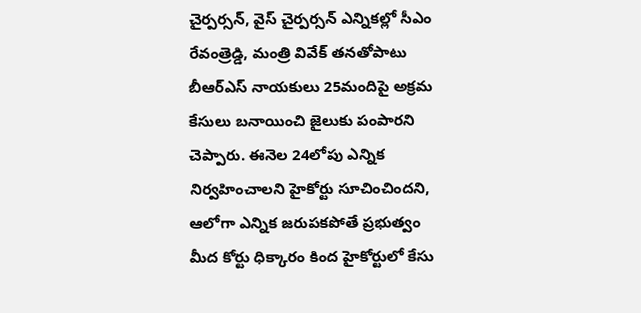చైర్పర్సన్, వైస్ చైర్పర్సన్ ఎన్నికల్లో సీఎం రేవంత్రెడ్డి, మంత్రి వివేక్ తనతోపాటు బీఆర్ఎస్ నాయకులు 25మందిపై అక్రమ కేసులు బనాయించి జైలుకు పంపారని చెప్పారు. ఈనెల 24లోపు ఎన్నిక నిర్వహించాలని హైకోర్టు సూచించిందని, ఆలోగా ఎన్నిక జరుపకపోతే ప్రభుత్వం మీద కోర్టు ధిక్కారం కింద హైకోర్టులో కేసు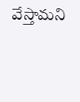వేస్తామని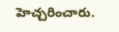హెచ్చరించారు.